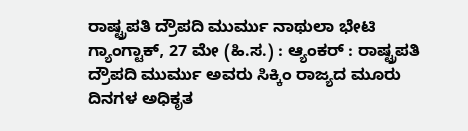ರಾಷ್ಟ್ರಪತಿ ದ್ರೌಪದಿ ಮುರ್ಮು ನಾಥುಲಾ ಭೇಟಿ
ಗ್ಯಾಂಗ್ಟಾಕ್, 27 ಮೇ (ಹಿ.ಸ.) : ಆ್ಯಂಕರ್ : ರಾಷ್ಟ್ರಪತಿ ದ್ರೌಪದಿ ಮುರ್ಮು ಅವರು ಸಿಕ್ಕಿಂ ರಾಜ್ಯದ ಮೂರು ದಿನಗಳ ಅಧಿಕೃತ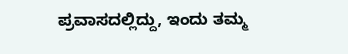ಪ್ರವಾಸದಲ್ಲಿದ್ದು, ಇಂದು ತಮ್ಮ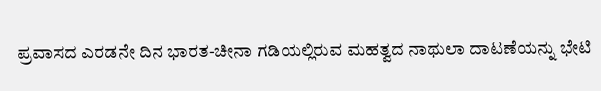ಪ್ರವಾಸದ ಎರಡನೇ ದಿನ ಭಾರತ-ಚೀನಾ ಗಡಿಯಲ್ಲಿರುವ ಮಹತ್ವದ ನಾಥುಲಾ ದಾಟಣೆಯನ್ನು ಭೇಟಿ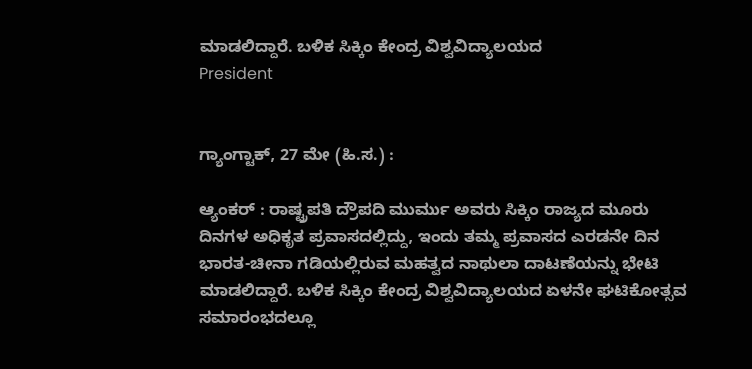ಮಾಡಲಿದ್ದಾರೆ. ಬಳಿಕ ಸಿಕ್ಕಿಂ ಕೇಂದ್ರ ವಿಶ್ವವಿದ್ಯಾಲಯದ
President


ಗ್ಯಾಂಗ್ಟಾಕ್, 27 ಮೇ (ಹಿ.ಸ.) :

ಆ್ಯಂಕರ್ : ರಾಷ್ಟ್ರಪತಿ ದ್ರೌಪದಿ ಮುರ್ಮು ಅವರು ಸಿಕ್ಕಿಂ ರಾಜ್ಯದ ಮೂರು ದಿನಗಳ ಅಧಿಕೃತ ಪ್ರವಾಸದಲ್ಲಿದ್ದು, ಇಂದು ತಮ್ಮ ಪ್ರವಾಸದ ಎರಡನೇ ದಿನ ಭಾರತ-ಚೀನಾ ಗಡಿಯಲ್ಲಿರುವ ಮಹತ್ವದ ನಾಥುಲಾ ದಾಟಣೆಯನ್ನು ಭೇಟಿ ಮಾಡಲಿದ್ದಾರೆ. ಬಳಿಕ ಸಿಕ್ಕಿಂ ಕೇಂದ್ರ ವಿಶ್ವವಿದ್ಯಾಲಯದ ಏಳನೇ ಘಟಿಕೋತ್ಸವ ಸಮಾರಂಭದಲ್ಲೂ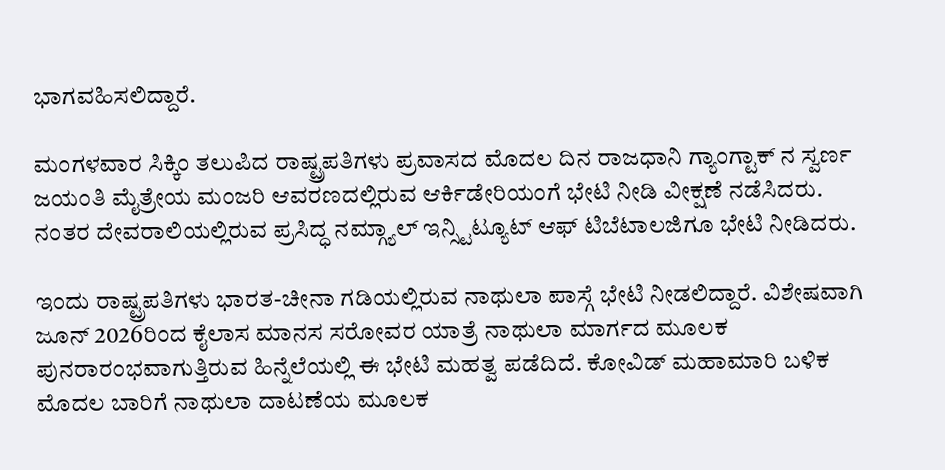ಭಾಗವಹಿಸಲಿದ್ದಾರೆ.

ಮಂಗಳವಾರ ಸಿಕ್ಕಿಂ ತಲುಪಿದ ರಾಷ್ಟ್ರಪತಿಗಳು ಪ್ರವಾಸದ ಮೊದಲ ದಿನ ರಾಜಧಾನಿ ಗ್ಯಾಂಗ್ಟಾಕ್ ನ ಸ್ವರ್ಣ ಜಯಂತಿ ಮೈತ್ರೇಯ ಮಂಜರಿ ಆವರಣದಲ್ಲಿರುವ ಆರ್ಕಿಡೇರಿಯಂಗೆ ಭೇಟಿ ನೀಡಿ ವೀಕ್ಷಣೆ ನಡೆಸಿದರು. ನಂತರ ದೇವರಾಲಿಯಲ್ಲಿರುವ ಪ್ರಸಿದ್ಧ ನಮ್ಗ್ಯಾಲ್ ಇನ್ಸ್ಟಿಟ್ಯೂಟ್ ಆಫ್ ಟಿಬೆಟಾಲಜಿಗೂ ಭೇಟಿ ನೀಡಿದರು.

ಇಂದು ರಾಷ್ಟ್ರಪತಿಗಳು ಭಾರತ-ಚೀನಾ ಗಡಿಯಲ್ಲಿರುವ ನಾಥುಲಾ ಪಾಸ್ಗೆ ಭೇಟಿ ನೀಡಲಿದ್ದಾರೆ. ವಿಶೇಷವಾಗಿ ಜೂನ್ 2026ರಿಂದ ಕೈಲಾಸ ಮಾನಸ ಸರೋವರ ಯಾತ್ರೆ ನಾಥುಲಾ ಮಾರ್ಗದ ಮೂಲಕ ಪುನರಾರಂಭವಾಗುತ್ತಿರುವ ಹಿನ್ನೆಲೆಯಲ್ಲಿ ಈ ಭೇಟಿ ಮಹತ್ವ ಪಡೆದಿದೆ. ಕೋವಿಡ್ ಮಹಾಮಾರಿ ಬಳಿಕ ಮೊದಲ ಬಾರಿಗೆ ನಾಥುಲಾ ದಾಟಣೆಯ ಮೂಲಕ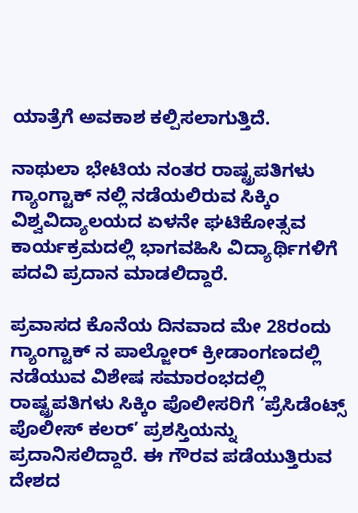ಯಾತ್ರೆಗೆ ಅವಕಾಶ ಕಲ್ಪಿಸಲಾಗುತ್ತಿದೆ.

ನಾಥುಲಾ ಭೇಟಿಯ ನಂತರ ರಾಷ್ಟ್ರಪತಿಗಳು ಗ್ಯಾಂಗ್ಟಾಕ್ ನಲ್ಲಿ ನಡೆಯಲಿರುವ ಸಿಕ್ಕಿಂ ವಿಶ್ವವಿದ್ಯಾಲಯದ ಏಳನೇ ಘಟಿಕೋತ್ಸವ ಕಾರ್ಯಕ್ರಮದಲ್ಲಿ ಭಾಗವಹಿಸಿ ವಿದ್ಯಾರ್ಥಿಗಳಿಗೆ ಪದವಿ ಪ್ರದಾನ ಮಾಡಲಿದ್ದಾರೆ.

ಪ್ರವಾಸದ ಕೊನೆಯ ದಿನವಾದ ಮೇ 28ರಂದು ಗ್ಯಾಂಗ್ಟಾಕ್ ನ ಪಾಲ್ಜೋರ್ ಕ್ರೀಡಾಂಗಣದಲ್ಲಿ ನಡೆಯುವ ವಿಶೇಷ ಸಮಾರಂಭದಲ್ಲಿ ರಾಷ್ಟ್ರಪತಿಗಳು ಸಿಕ್ಕಿಂ ಪೊಲೀಸರಿಗೆ ‘ಪ್ರೆಸಿಡೆಂಟ್ಸ್ ಪೊಲೀಸ್ ಕಲರ್’ ಪ್ರಶಸ್ತಿಯನ್ನು ಪ್ರದಾನಿಸಲಿದ್ದಾರೆ. ಈ ಗೌರವ ಪಡೆಯುತ್ತಿರುವ ದೇಶದ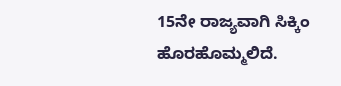15ನೇ ರಾಜ್ಯವಾಗಿ ಸಿಕ್ಕಿಂ ಹೊರಹೊಮ್ಮಲಿದೆ.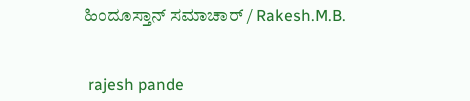ಹಿಂದೂಸ್ತಾನ್ ಸಮಾಚಾರ್ / Rakesh.M.B.


 rajesh pande